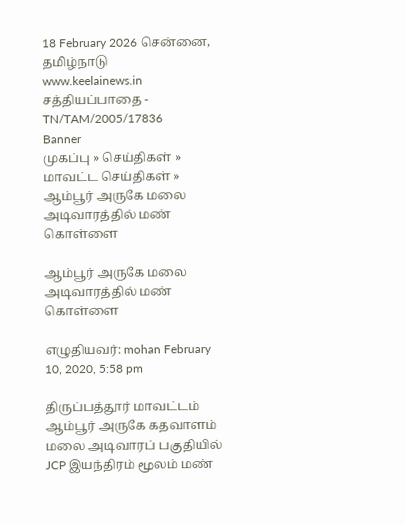18 February 2026 சென்னை, தமிழ்நாடு
www.keelainews.in
சத்தியப்பாதை - TN/TAM/2005/17836
Banner
முகப்பு » செய்திகள் » மாவட்ட செய்திகள் » ஆம்பூர் அருகே மலை அடிவாரத்தில் மண் கொள்ளை

ஆம்பூர் அருகே மலை அடிவாரத்தில் மண் கொள்ளை

எழுதியவர்: mohan February 10, 2020, 5:58 pm

திருப்பத்தூர் மாவட்டம் ஆம்பூர் அருகே கதவாளம் மலை அடிவாரப் பகுதியில் JCP இயந்திரம் மூலம் மண்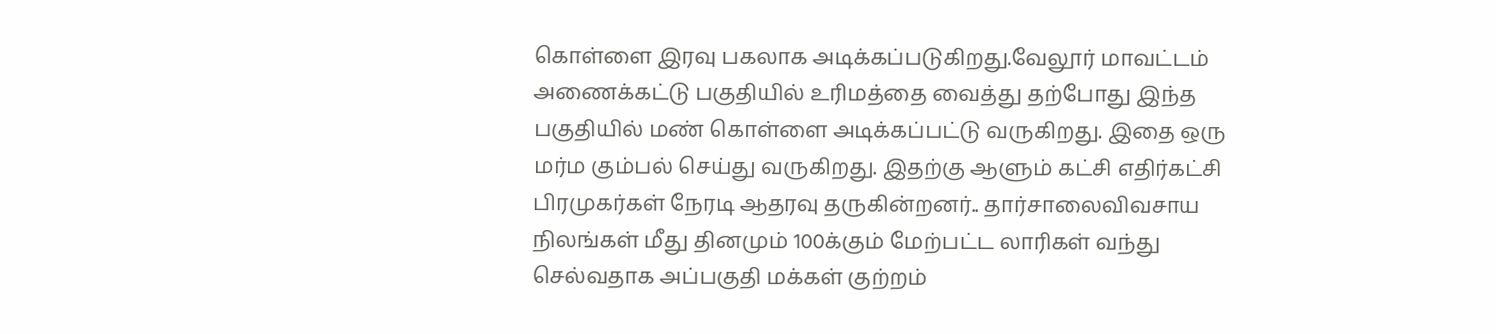கொள்ளை இரவு பகலாக அடிக்கப்படுகிறது.வேலூர் மாவட்டம் அணைக்கட்டு பகுதியில் உரிமத்தை வைத்து தற்போது இந்த பகுதியில் மண் கொள்ளை அடிக்கப்பட்டு வருகிறது. இதை ஒரு மர்ம கும்பல் செய்து வருகிறது. இதற்கு ஆளும் கட்சி எதிர்கட்சி பிரமுகர்கள் நேரடி ஆதரவு தருகின்றனர்.. தார்சாலைவிவசாய நிலங்கள் மீது தினமும் 100க்கும் மேற்பட்ட லாரிகள் வந்து செல்வதாக அப்பகுதி மக்கள் குற்றம்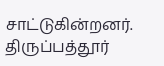சாட்டுகின்றனர். திருப்பத்தூர்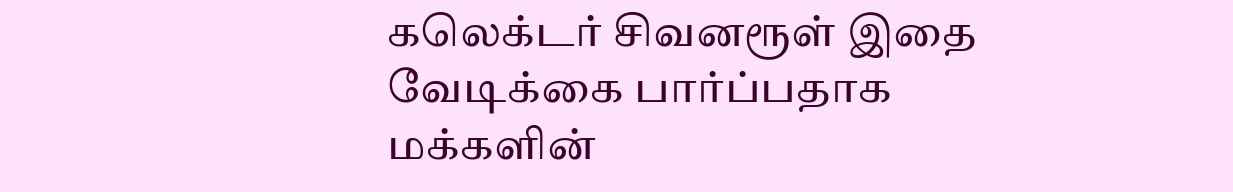கலெக்டர் சிவனரூள் இதை வேடிக்கை பார்ப்பதாக மக்களின்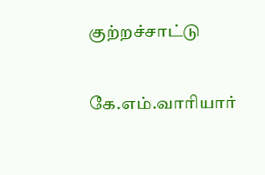குற்றச்சாட்டு

கே.எம்.வாரியார்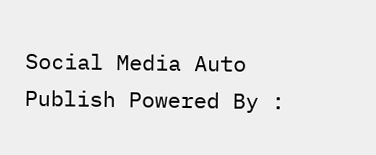Social Media Auto Publish Powered By :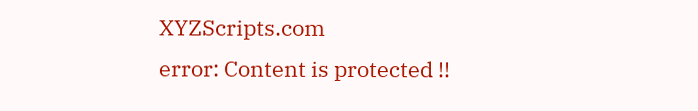XYZScripts.com
error: Content is protected !!